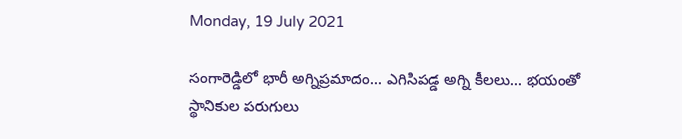Monday, 19 July 2021

సంగారెడ్డిలో భారీ అగ్నిప్రమాదం... ఎగిసిపడ్డ అగ్ని కీలలు... భయంతో స్థానికుల పరుగులు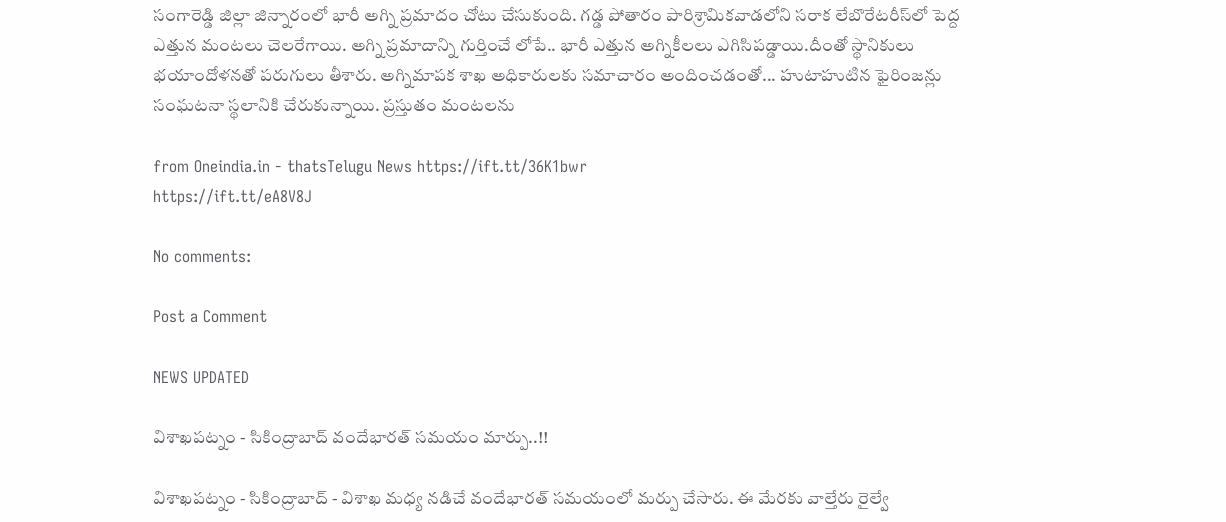సంగారెడ్డి జిల్లా జిన్నారంలో భారీ అగ్ని ప్రమాదం చోటు చేసుకుంది. గడ్డ పోతారం పారిశ్రామికవాడలోని సరాక లేబొరేటరీస్‌లో పెద్ద ఎత్తున మంటలు చెలరేగాయి. అగ్ని ప్రమాదాన్ని గుర్తించే లోపే.. భారీ ఎత్తున అగ్నికీలలు ఎగిసిపడ్డాయి.దీంతో స్థానికులు భయాందోళనతో పరుగులు తీశారు. అగ్నిమాపక శాఖ అధికారులకు సమాచారం అందించడంతో... హుటాహుటిన ఫైరింజన్లు సంఘటనా స్థలానికి చేరుకున్నాయి. ప్రస్తుతం మంటలను

from Oneindia.in - thatsTelugu News https://ift.tt/36K1bwr
https://ift.tt/eA8V8J

No comments:

Post a Comment

NEWS UPDATED

విశాఖపట్నం - సికింద్రాబాద్ వందేభారత్ సమయం మార్పు..!!

విశాఖపట్నం - సికింద్రాబాద్ - విశాఖ మధ్య నడిచే వందేభారత్ సమయంలో మర్పు చేసారు. ఈ మేరకు వాల్తేరు రైల్వే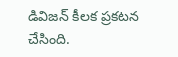డివిజన్ కీలక ప్రకటన చేసింది.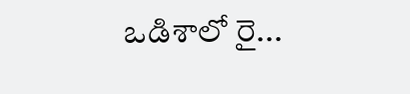ఒడిశాలో రై...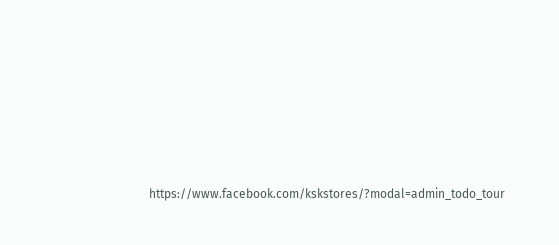https://www.facebook.com/kskstores/?modal=admin_todo_tour